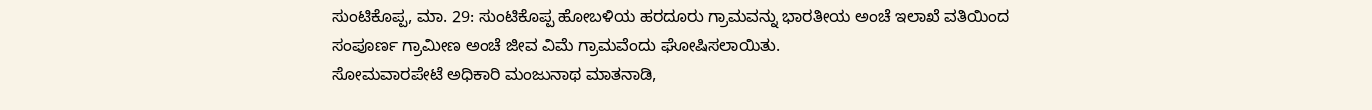ಸುಂಟಿಕೊಪ್ಪ, ಮಾ. 29: ಸುಂಟಿಕೊಪ್ಪ ಹೋಬಳಿಯ ಹರದೂರು ಗ್ರಾಮವನ್ನು ಭಾರತೀಯ ಅಂಚೆ ಇಲಾಖೆ ವತಿಯಿಂದ ಸಂಪೂರ್ಣ ಗ್ರಾಮೀಣ ಅಂಚೆ ಜೀವ ವಿಮೆ ಗ್ರಾಮವೆಂದು ಘೋಷಿಸಲಾಯಿತು.
ಸೋಮವಾರಪೇಟೆ ಅಧಿಕಾರಿ ಮಂಜುನಾಥ ಮಾತನಾಡಿ,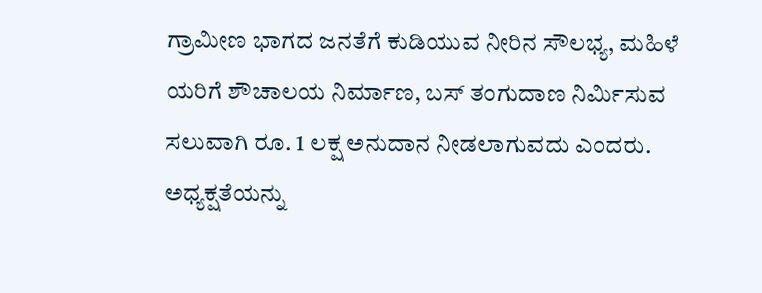ಗ್ರಾಮೀಣ ಭಾಗದ ಜನತೆಗೆ ಕುಡಿಯುವ ನೀರಿನ ಸೌಲಭ್ಯ, ಮಹಿಳೆ ಯರಿಗೆ ಶೌಚಾಲಯ ನಿರ್ಮಾಣ, ಬಸ್ ತಂಗುದಾಣ ನಿರ್ಮಿಸುವ ಸಲುವಾಗಿ ರೂ. 1 ಲಕ್ಷ ಅನುದಾನ ನೀಡಲಾಗುವದು ಎಂದರು.
ಅಧ್ಯಕ್ಷತೆಯನ್ನು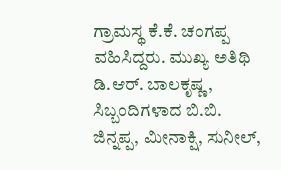ಗ್ರಾಮಸ್ಥ ಕೆ.ಕೆ. ಚಂಗಪ್ಪ ವಹಿಸಿದ್ದರು. ಮುಖ್ಯ ಅತಿಥಿ ಡಿ.ಆರ್. ಬಾಲಕೃಷ್ಣ, ಸಿಬ್ಬಂದಿಗಳಾದ ಬಿ.ಬಿ. ಜಿನ್ನಪ್ಪ, ಮೀನಾಕ್ಷಿ, ಸುನೀಲ್,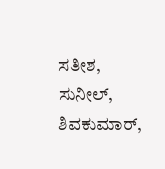ಸತೀಶ, ಸುನೀಲ್, ಶಿವಕುಮಾರ್,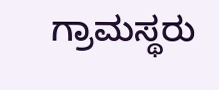ಗ್ರಾಮಸ್ಥರು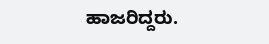ಹಾಜರಿದ್ದರು.